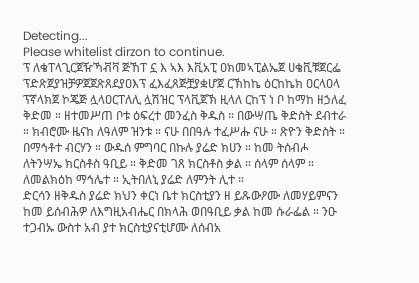Detecting...
Please whitelist dirzon to continue.
ፕ ለቄፐላጊርጀዥኻቭቫ ጅኸፐ ኗ እ ኣእ እቪአፒ ዐክመኣፒልኤጀ ሀቄቪቹጀርፌ ፕድጽጀያዝቻዎጀጀጽጸደያዐእፕ ፈእፈጸጅቿያቋሆጀ ርኽከኬ ዕርከኬክ ዐርላዐላ ፕኛላክጀ ኮጄጅ ሏላዐርፐለሊ ሏሽዝር ፕላቪጀኽ ዚላለ ርከፕ ነ ቦ ከማከ ዘኃለፈ ቅድመ ። ዘተመሥጠ ቦቱ ዕፍረተ መንፈስ ቅዱስ ። በውሣጤ ቅድስት ደብተራ ። ክብሮሙ ዜናከ ለዓለም ዝንቱ ። ናሁ በበዓሉ ተፈሥሑ ናሁ ። ጽዮን ቅድስት ። በማኅቶተ ብርሃን ። ውዱሰ ምግባር በኩሉ ያሬድ ክሀን ። ከመ ትሰብሖ ለትንሣኤ ክርስቶስ ዓቢይ ። ቅድመ ገጸ ክርስቶስ ቃል ። ሰላም ሰላም ። ለመልክዕከ ማኅሌተ ። ኢትበለኒ ያሬድ ለምንት ሊተ ።
ድርሳን ዘቅዱስ ያሬድ ክህን ቀርነ ቤተ ክርስቲያን ዘ ይጹውዖሙ ለመሃይምናን ከመ ይሰብሕዎ ለእግዚአብሔር በክላሕ ወበዓቢይ ቃል ከመ ሱራፌል ። ንዑ ተጋብኡ ውስተ አብ ያተ ክርስቲያናቲሆሙ ለሰብአ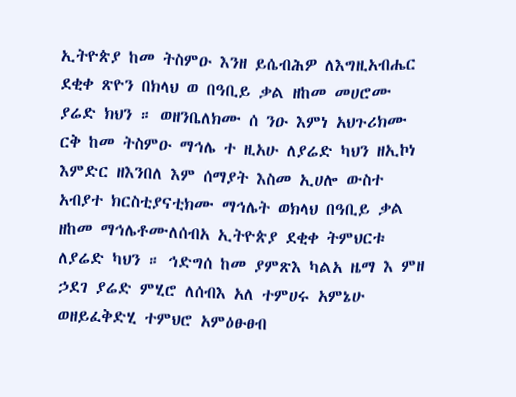ኢትዮጵያ ከመ ትስምዑ እንዘ ይሴብሕዎ ለእግዚአብሔር ደቂቀ ጽዮን በክላህ ወ በዓቢይ ቃል ዘከመ መሀሮሙ ያሬድ ክህን ። ወዘንቤለክሙ ሰ ንዑ እምነ አህጉሪክሙ ርቅ ከመ ትስምዑ ማኅሌ ተ ዚአሁ ለያሬድ ካህን ዘኢኮነ እምድር ዘእንበለ እም ሰማያት እስመ ኢሀሎ ውስተ አብያተ ክርስቲያናቲክሙ ማኅሌት ወክላህ በዓቢይ ቃል ዘከመ ማኅሌቶሙለሰብአ ኢትዮጵያ ደቂቀ ትምህርቱ ለያሬድ ካህን ። ኅድግሰ ከመ ያምጽእ ካልአ ዜማ እ ምዘ ኃደገ ያሬድ ምሂሮ ለሰብእ አለ ተምሀሩ አምኔሁ ወዘይፈቅድሂ ተምህሮ አምዕፁፀብ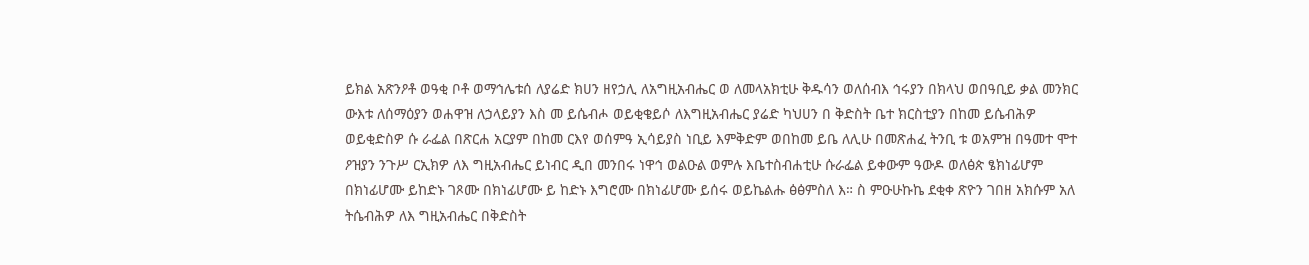ይክል አጽንዖቶ ወዓቂ ቦቶ ወማኅሌቱሰ ለያሬድ ክሀን ዘየኃሊ ለአግዚአብሔር ወ ለመላአክቲሁ ቅዱሳን ወለሰብእ ኅሩያን በክላህ ወበዓቢይ ቃል መንክር ውእቱ ለሰማዕያን ወሐዋዝ ለኃላይያን እስ መ ይሴብሖ ወይቂቄይሶ ለእግዚአብሔር ያሬድ ካህሀን በ ቅድስት ቤተ ክርስቲያን በከመ ይሴብሕዎ ወይቂድስዎ ሱ ራፌል በጽርሐ አርያም በከመ ርእየ ወሰምዓ ኢሳይያስ ነቢይ እምቅድም ወበከመ ይቤ ለሊሁ በመጽሐፈ ትንቢ ቱ ወአምዝ በዓመተ ሞተ ዖዝያን ንጉሥ ርኢክዎ ለእ ግዚአብሔር ይነብር ዲበ መንበሩ ነዋኅ ወልዑል ወምሉ እቤተስብሐቲሁ ሱራፌል ይቀውም ዓውዶ ወለፅጵ ፄክነፊሆም በክነፊሆሙ ይከድኑ ገጾሙ በክነፊሆሙ ይ ከድኑ እግሮሙ በክነፊሆሙ ይሰሩ ወይኬልሑ ፅፅምስለ እ። ስ ምዑሁኩኬ ደቂቀ ጽዮን ገበዘ አክሱም አለ ትሴብሕዎ ለእ ግዚአብሔር በቅድስት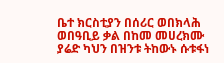ቤተ ክርስቲያን በሰሪር ወበክላሕ ወበዓቢይ ቃል በከመ መሀረክሙ ያሬድ ካህን በዝንቱ ትከውኑ ሱቱፋነ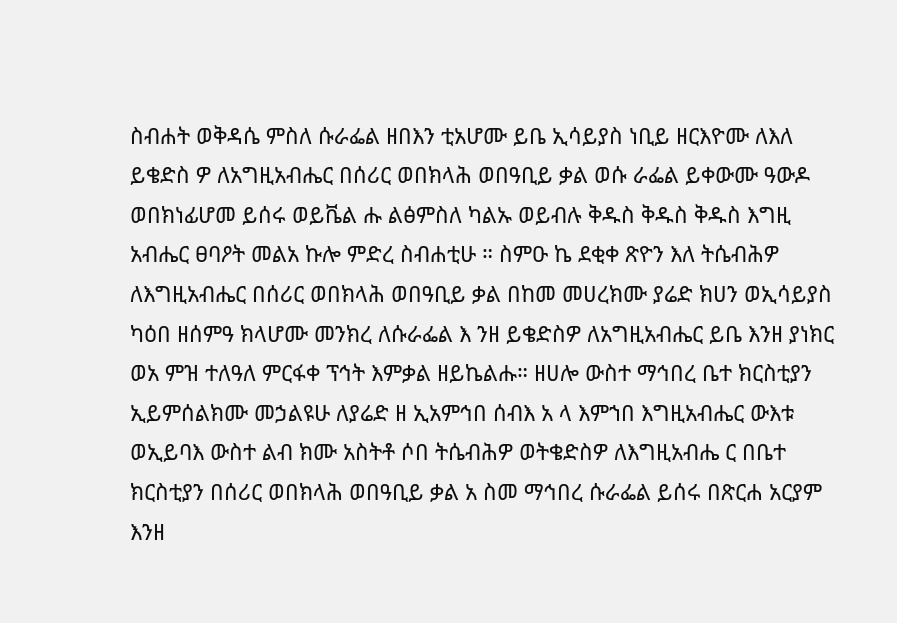ስብሐት ወቅዳሴ ምስለ ሱራፌል ዘበእን ቲአሆሙ ይቤ ኢሳይያስ ነቢይ ዘርእዮሙ ለእለ ይቄድስ ዎ ለአግዚአብሔር በሰሪር ወበክላሕ ወበዓቢይ ቃል ወሱ ራፌል ይቀውሙ ዓውዶ ወበክነፊሆመ ይሰሩ ወይቬል ሑ ልፅምስለ ካልኡ ወይብሉ ቅዱስ ቅዱስ ቅዱስ እግዚ አብሔር ፀባዖት መልአ ኩሎ ምድረ ስብሐቲሁ ። ስምዑ ኬ ደቂቀ ጽዮን እለ ትሴብሕዎ ለእግዚአብሔር በሰሪር ወበክላሕ ወበዓቢይ ቃል በከመ መሀረክሙ ያሬድ ክሀን ወኢሳይያስ ካዕበ ዘሰምዓ ክላሆሙ መንክረ ለሱራፌል እ ንዘ ይቄድስዎ ለአግዚአብሔር ይቤ እንዘ ያነክር ወአ ምዝ ተለዓለ ምርፋቀ ፕኅት እምቃል ዘይኬልሑ። ዘሀሎ ውስተ ማኅበረ ቤተ ክርስቲያን ኢይምሰልክሙ መኃልዩሁ ለያሬድ ዘ ኢአምኅበ ሰብእ አ ላ እምኀበ እግዚአብሔር ውእቱ ወኢይባእ ውስተ ልብ ክሙ አስትቶ ሶበ ትሴብሕዎ ወትቄድስዎ ለእግዚአብሔ ር በቤተ ክርስቲያን በሰሪር ወበክላሕ ወበዓቢይ ቃል አ ስመ ማኅበረ ሱራፌል ይሰሩ በጽርሐ አርያም እንዘ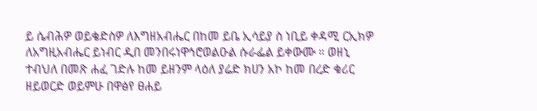ይ ሴብሕዎ ወይቄድስዎ ለእግዘአብሔር በከመ ይቤ ኢሳይያ ስ ነቢይ ቀዳሚ ርኢክዎ ለአግዚአብሔር ይነብር ዲበ መንበሩነዋኅሮወልዑል ሱራፌል ይቀውሙ ። ወዘኒ ተብህለ በመጽ ሐፈ ገድሉ ከመ ይዘንም ላዕለ ያሬድ ክሀን አኮ ከመ በረድ ቁሪር ዘይወርድ ወይምሁ በዋፅየ ፀሐይ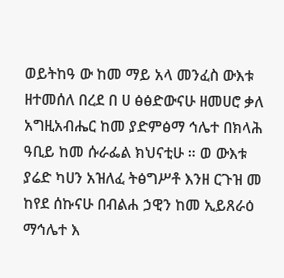ወይትከዓ ው ከመ ማይ አላ መንፈስ ውእቱ ዘተመሰለ በረደ በ ሀ ፅፅድውናሁ ዘመሀሮ ቃለ አግዚአብሔር ከመ ያድምፅማ ኅሌተ በክላሕ ዓቢይ ከመ ሱራፌል ክህናቲሁ ። ወ ውእቱ ያሬድ ካሀን አዝለፈ ትፅግሥቶ እንዘ ርጉዝ መ ከየደ ሰኩናሁ በብልሐ ኃዊን ከመ ኢይጸራዕ ማኅሌተ እ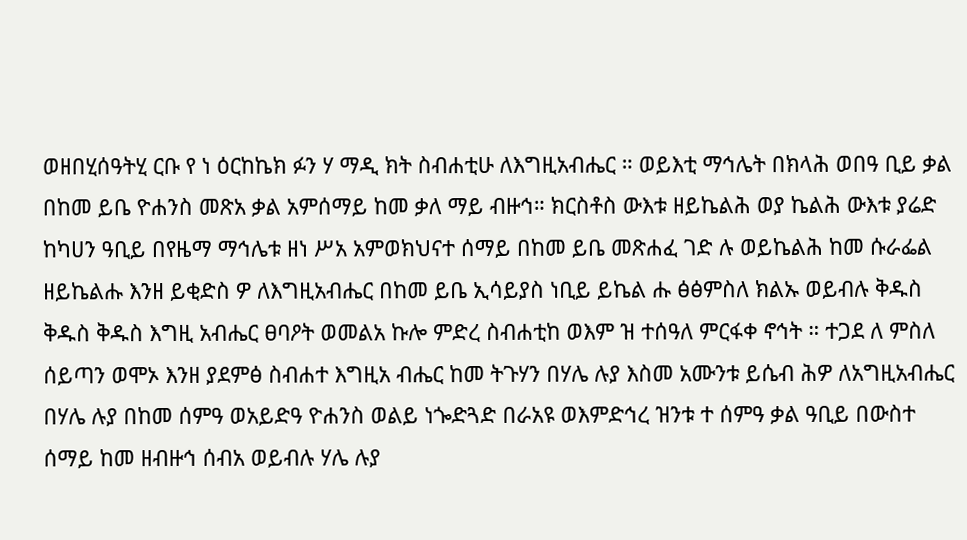ወዘበሂሰዓትሂ ርቡ የ ነ ዕርከኬክ ፉን ሃ ማዲ ክት ስብሐቲሁ ለእግዚአብሔር ። ወይእቲ ማኅሌት በክላሕ ወበዓ ቢይ ቃል በከመ ይቤ ዮሐንስ መጽአ ቃል አምሰማይ ከመ ቃለ ማይ ብዙኅ። ክርስቶስ ውእቱ ዘይኬልሕ ወያ ኬልሕ ውእቱ ያሬድ ከካሀን ዓቢይ በየዜማ ማኅሌቱ ዘነ ሥአ አምወክህናተ ሰማይ በከመ ይቤ መጽሐፈ ገድ ሉ ወይኬልሕ ከመ ሱራፌል ዘይኬልሑ እንዘ ይቂድስ ዎ ለእግዚአብሔር በከመ ይቤ ኢሳይያስ ነቢይ ይኬል ሑ ፅፅምስለ ክልኡ ወይብሉ ቅዱስ ቅዱስ ቅዱስ እግዚ አብሔር ፀባዖት ወመልአ ኩሎ ምድረ ስብሐቲከ ወእም ዝ ተሰዓለ ምርፋቀ ኖኅት ። ተጋደ ለ ምስለ ሰይጣን ወሞኦ እንዘ ያደምፅ ስብሐተ እግዚአ ብሔር ከመ ትጉሃን በሃሌ ሉያ እስመ አሙንቱ ይሴብ ሕዎ ለአግዚአብሔር በሃሌ ሉያ በከመ ሰምዓ ወአይድዓ ዮሐንስ ወልይ ነጐድጓድ በራአዩ ወእምድኅረ ዝንቱ ተ ሰምዓ ቃል ዓቢይ በውስተ ሰማይ ከመ ዘብዙኅ ሰብአ ወይብሉ ሃሌ ሉያ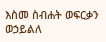እስመ ስብሐት ወፍርቃን ወኃይልለ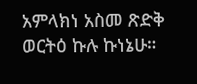አምላክነ አስመ ጽድቅ ወርትዕ ኩሉ ኩነኔሁ።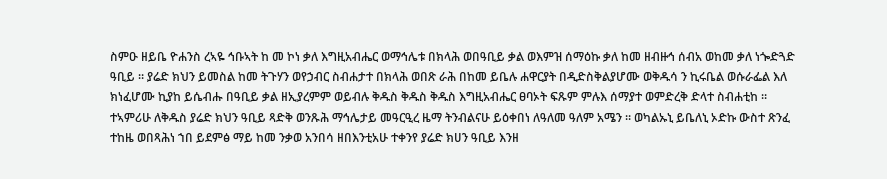ስምዑ ዘይቤ ዮሐንስ ረኣዬ ኅቡኣት ከ መ ኮነ ቃለ እግዚአብሔር ወማኅሌቱ በክላሕ ወበዓቢይ ቃል ወእምዝ ሰማዕኩ ቃለ ከመ ዘብዙኅ ሰብአ ወከመ ቃለ ነጐድጓድ ዓቢይ ። ያሬድ ክህን ይመስል ከመ ትጉሃን ወየኃብር ስብሐታተ በክላሕ ወበጽ ራሕ በከመ ይቤሉ ሐዋርያት በዲድስቅልያሆሙ ወቅዱሳ ን ኪሩቤል ወሱራፌል እለ ክነፈሆሙ ኪያከ ይሴብሑ በዓቢይ ቃል ዘኢያረምም ወይብሉ ቅዱስ ቅዱስ ቅዱስ እግዚአብሔር ፀባኦት ፍጹም ምሉእ ሰማያተ ወምድረቅ ድላተ ስብሐቲከ ። ተኣምሪሁ ለቅዱስ ያሬድ ክህን ዓቢይ ጻድቅ ወንጹሕ ማኅሌታይ መዓርዒረ ዜማ ትንብልናሁ ይዕቀበነ ለዓለመ ዓለም አሜን ። ወካልኡኒ ይቤለኒ ኦድኩ ውስተ ጽንፈ ተከዜ ወበጻሕነ ኀበ ይደምፅ ማይ ከመ ንቃወ አንበሳ ዘበእንቲአሁ ተቀንየ ያሬድ ክሀን ዓቢይ እንዘ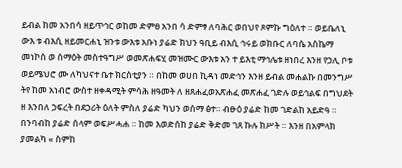ይብል ከመ አንበሳ ዘይጥኅር ወከመ ድምፀ አንበ ሳ ድምፃ ለባሕር ወበህየ ጾምኩ ግዕለተ ። ወይቤለኒ ውእ ቱ ብእሲ ዘይመርሐኒ ዝንቱ ውእቱ አቡነ ያሬድ ክህን ዓቢይ ብእሲ ኅሩይ ወክቡር ለባሴ አስኬማ መነኮስ ወ ሰማዕት መስተዓግሥ ወመጽሐፍሂ መዝሙር ውእቱ አን ተ ይእቲ ማኅሌቱ ዘነበረ እንዘ የኃሊ ቦቱ ወይሜህሮ ሙ ለካህናተ ቤተ ክርስቲያን ። በከመ ወሀበ ኪዳነ መድኅን እንዘ ይብል መሐልኩ በመንግሥ ትየ ከመ አነብሮ ውስተ ዘቀዳሚት ምሳሕ ዘዓመት ለ ዘጸሐፈወአጽሐፈ መጽሐፈ ገድሉ ወይኅልፍ በግህደት ዘ እንበለ ኃፍረት በደኃሪት ዕለት ምስለ ያሬድ ካህን ወሰማ ፅተ። ብፁዕ ያሬድ ከመ ገድልከ አይድዓ ። በንባብከ ያሬድ ሰላም ወፍሥሓሐ ። ከመ እወድሰከ ያሬድ ቅድመ ገጸ ኩሉ ክሥት ። እንዘ በአምላክ ያመልካ « ስምከ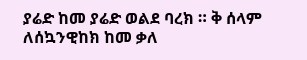ያሬድ ከመ ያሬድ ወልደ ባረክ ። ቅ ሰላም ለሰኳንዊከክ ከመ ቃለ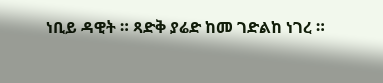ነቢይ ዳዊት ። ጻድቅ ያሬድ ከመ ገድልከ ነገረ ።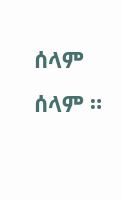ሰላም ሰላም ።